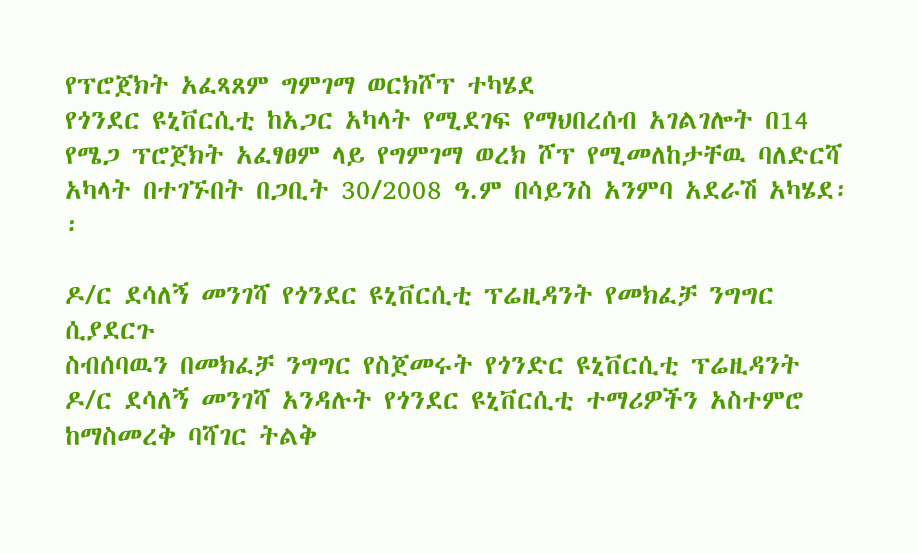የፕሮጀክት አፈጻጸም ግምገማ ወርክሾፕ ተካሄደ
የጎንደር ዩኒቨርሲቲ ከአጋር አካላት የሚደገፍ የማህበረሰብ አገልገሎት በ14 የሜጋ ፕሮጀክት አፈፃፀም ላይ የግምገማ ወረክ ሾፕ የሚመለከታቸዉ ባለድርሻ አካላት በተገኙበት በጋቢት 30/2008 ዓ.ም በሳይንስ አንምባ አደራሽ አካሄደ፡፡

ዶ/ር ደሳለኝ መንገሻ የጎንደር ዩኒቨርሲቲ ፕሬዚዳንት የመክፈቻ ንግግር ሲያደርጉ
ስብሰባዉን በመክፈቻ ንግግር የስጀመሩት የጎንድር ዩኒቨርሲቲ ፕሬዚዳንት ዶ/ር ደሳለኝ መንገሻ አንዳሉት የጎንደር ዩኒቨርሲቲ ተማሪዎችን አስተምሮ ከማስመረቅ ባሻገር ትልቅ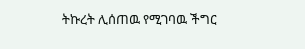ትኩረት ሊሰጠዉ የሚገባዉ ችግር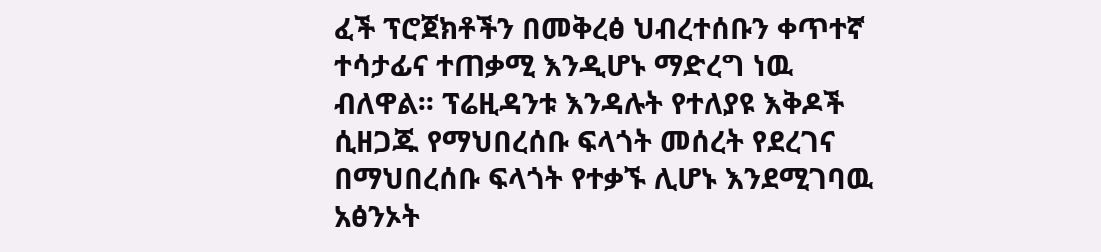ፈች ፕሮጀክቶችን በመቅረፅ ህብረተሰቡን ቀጥተኛ ተሳታፊና ተጠቃሚ እንዲሆኑ ማድረግ ነዉ ብለዋል፡፡ ፕሬዚዳንቱ እንዳሉት የተለያዩ እቅዶች ሲዘጋጁ የማህበረሰቡ ፍላጎት መሰረት የደረገና በማህበረሰቡ ፍላጎት የተቃኙ ሊሆኑ እንደሚገባዉ አፅንኦት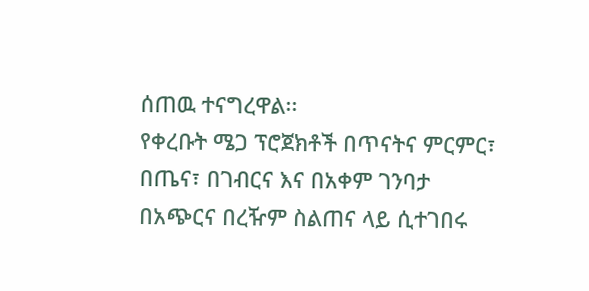ሰጠዉ ተናግረዋል፡፡
የቀረቡት ሜጋ ፕሮጀክቶች በጥናትና ምርምር፣ በጤና፣ በገብርና እና በአቀም ገንባታ በአጭርና በረዥም ስልጠና ላይ ሲተገበሩ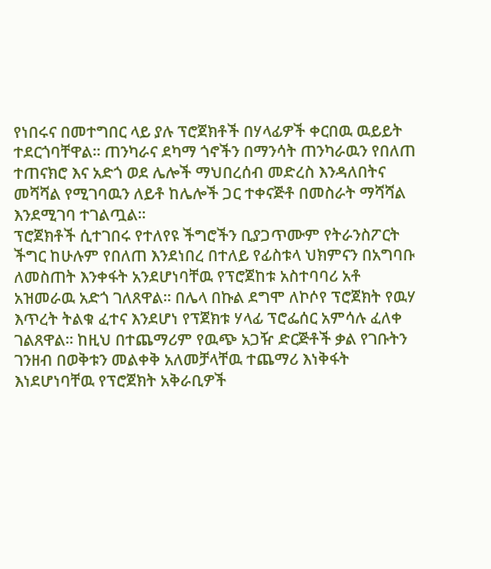የነበሩና በመተግበር ላይ ያሉ ፕሮጀክቶች በሃላፊዎች ቀርበዉ ዉይይት ተደርጎባቸዋል፡፡ ጠንካራና ደካማ ጎኖችን በማንሳት ጠንካራዉን የበለጠ ተጠናክሮ እና አድጎ ወደ ሌሎች ማህበረሰብ መድረስ እንዳለበትና መሻሻል የሚገባዉን ለይቶ ከሌሎች ጋር ተቀናጅቶ በመስራት ማሻሻል እንደሚገባ ተገልጧል፡፡
ፕሮጀክቶች ሲተገበሩ የተለየዩ ችግሮችን ቢያጋጥሙም የትራንስፖርት ችግር ከሁሉም የበለጠ እንደነበረ በተለይ የፊስቱላ ህክምናን በአግባቡ ለመስጠት እንቀፋት አንደሆነባቸዉ የፕሮጀከቱ አስተባባሪ አቶ አዝመራዉ አድጎ ገለጸዋል፡፡ በሌላ በኩል ደግሞ ለኮሶየ ፕሮጀክት የዉሃ እጥረት ትልቁ ፈተና እንደሆነ የፕጀክቱ ሃላፊ ፕሮፌሰር አምሳሉ ፈለቀ ገልጸዋል፡፡ ከዚህ በተጨማሪም የዉጭ አጋዥ ድርጅቶች ቃል የገቡትን ገንዘብ በወቅቱን መልቀቅ አለመቻላቸዉ ተጨማሪ እነቅፋት እነደሆነባቸዉ የፕሮጀክት አቅራቢዎች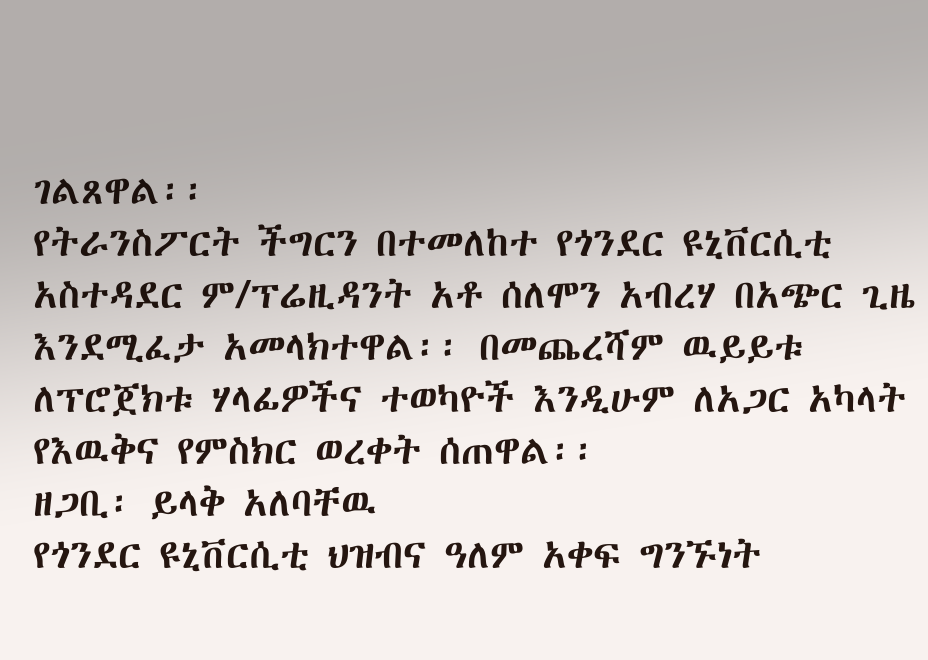ገልጸዋል፡፡
የትራንስፖርት ችግርን በተመለከተ የጎንደር ዩኒቨርሲቲ አስተዳደር ም/ፕሬዚዳንት አቶ ሰለሞን አብረሃ በአጭር ጊዜ እንደሚፈታ አመላክተዋል፡፡ በመጨረሻም ዉይይቱ ለፕሮጀክቱ ሃላፊዎችና ተወካዮች እንዲሁም ለአጋር አካላት የእዉቅና የምስክር ወረቀት ሰጠዋል፡፡
ዘጋቢ፡ ይላቅ አለባቸዉ
የጎንደር ዩኒቨርሲቲ ህዝብና ዓለም አቀፍ ግንኙነት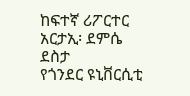ከፍተኛ ሪፖርተር
አርታኢ፡ ደምሴ ደስታ
የጎንደር ዩኒቨርሲቲ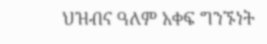ህዝብና ዓለም አቀፍ ግንኙነት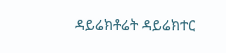ዳይሬክቶሬት ዳይሬክተር